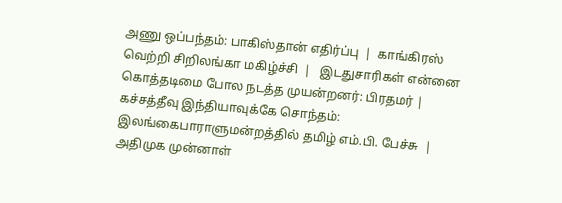அணு ஒப்பந்தம்: பாகிஸ்தான் எதிர்ப்பு  |  காங்கிரஸ் வெற்றி சிறிலங்கா மகிழ்ச்சி  |   இடதுசாரிகள் என்னை கொத்தடிமை போல நடத்த முயன்றனர்: பிரதமர் |  கச்சத்தீவு இந்தியாவுக்கே சொந்தம்: இலங்கைபாராளுமன்றத்தில் தமிழ் எம்.பி. பேச்சு  |  அதிமுக முன்னாள்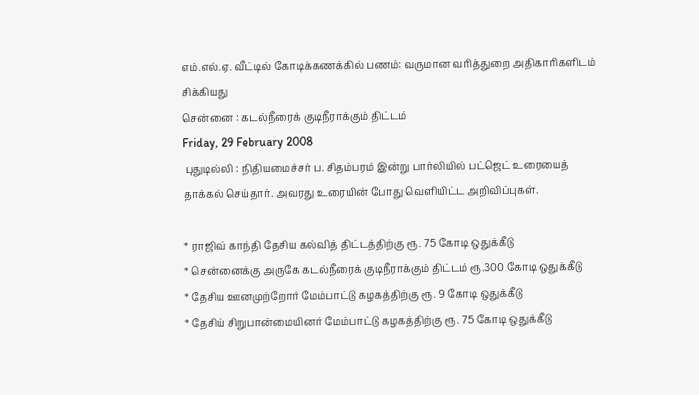எம்.எல்.ஏ. வீட்டில் கோடிக்கணக்கில் பணம்: வருமான வரித்துறை அதிகாரிகளிடம் சிக்கியது
சென்னை : கடல்நீரைக் குடிநீராக்கும் திட்டம்
Friday, 29 February 2008
 புதுடில்லி : நிதியமைச்சர் ப. சிதம்பரம் இன்று பார்லியில் பட்ஜெட் உரையைத் தாக்கல் செய்தார். அவரது உரையின் போது வெளியிட்ட அறிவிப்புகள்.

* ராஜிவ் காந்தி தேசிய கல்வித் திட்டத்திற்கு ரூ. 75 கோடி ஒதுக்கீடு
* சென்னைக்கு அருகே கடல்நீரைக் குடிநீராக்கும் திட்டம் ரூ.300 கோடி ஒதுக்கீடு
* தேசிய ஊனமுற்றோர் மேம்பாட்டு கழகத்திற்கு ரூ. 9 கோடி ஒதுக்கீடு
* தேசிய் சிறுபான்மையினர் மேம்பாட்டு கழகத்திற்கு ரூ. 75 கோடி ஒதுக்கீடு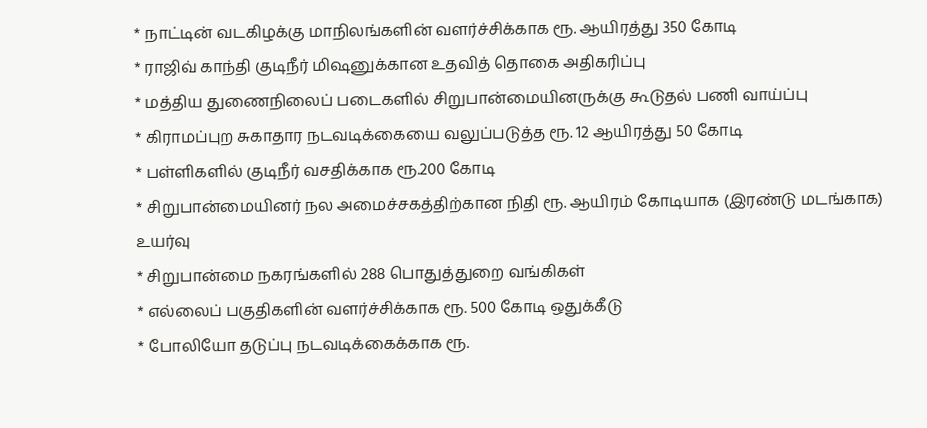* நாட்டின் வடகிழக்கு மாநிலங்களின் வளர்ச்சிக்காக ரூ. ஆயிரத்து 350 கோடி
* ராஜிவ் காந்தி குடிநீர் மிஷனுக்கான உதவித் தொகை அதிகரிப்பு
* மத்திய துணைநிலைப் படைகளில் சிறுபான்மையினருக்கு கூடுதல் பணி வாய்ப்பு
* கிராமப்புற சுகாதார நடவடிக்கையை வலுப்படுத்த ரூ. 12 ஆயிரத்து 50 கோடி
* பள்ளிகளில் குடிநீர் வசதிக்காக ரூ.200 கோடி
* சிறுபான்மையினர் நல அமைச்சகத்திற்கான நிதி ரூ. ஆயிரம் கோடியாக (இரண்டு மடங்காக) உயர்வு
* சிறுபான்மை நகரங்களில் 288 பொதுத்துறை வங்கிகள்
* எல்லைப் பகுதிகளின் வளர்ச்சிக்காக ரூ. 500 கோடி ஒதுக்கீடு
* போலியோ தடுப்பு நடவடிக்கைக்காக ரூ.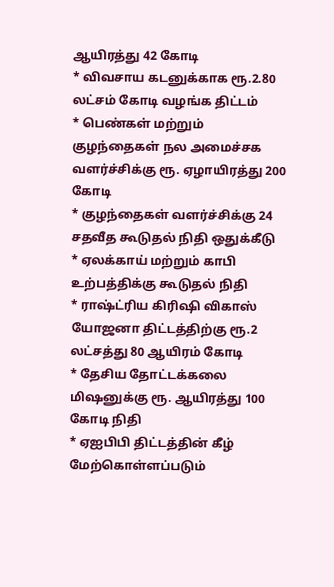ஆயிரத்து 42 கோடி
* விவசாய கடனுக்காக ரூ.2.80 லட்சம் கோடி வழங்க திட்டம்
* பெண்கள் மற்றும் குழந்தைகள் நல அமைச்சக வளர்ச்சிக்கு ரூ. ஏழாயிரத்து 200 கோடி
* குழந்தைகள் வளர்ச்சிக்கு 24 சதவீத கூடுதல் நிதி ஒதுக்கீடு
* ஏலக்காய் மற்றும் காபி உற்பத்திக்கு கூடுதல் நிதி
* ராஷ்ட்ரிய கிரிஷி விகாஸ் யோஜனா திட்டத்திற்கு ரூ.2 லட்சத்து 80 ஆயிரம் கோடி
* தேசிய தோட்டக்கலை மிஷனுக்கு ரூ. ஆயிரத்து 100 கோடி நிதி
* ஏஐபிபி திட்டத்தின் கீழ் மேற்கொள்ளப்படும்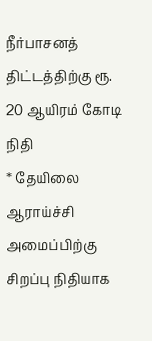நீர்பாசனத் திட்டத்திற்கு ரூ. 20 ஆயிரம் கோடி நிதி
* தேயிலை ஆராய்ச்சி அமைப்பிற்கு சிறப்பு நிதியாக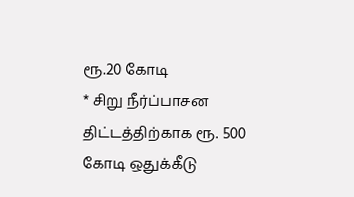ரூ.20 கோடி
* சிறு நீர்ப்பாசன திட்டத்திற்காக ரூ. 500 கோடி ஒதுக்கீடு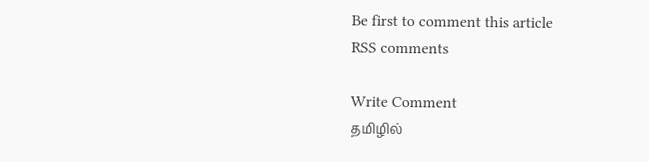Be first to comment this article
RSS comments

Write Comment
தமிழில்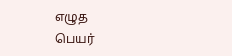எழுத
பெயர்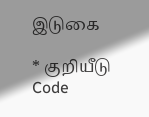இடுகை

* குறியீடு Code